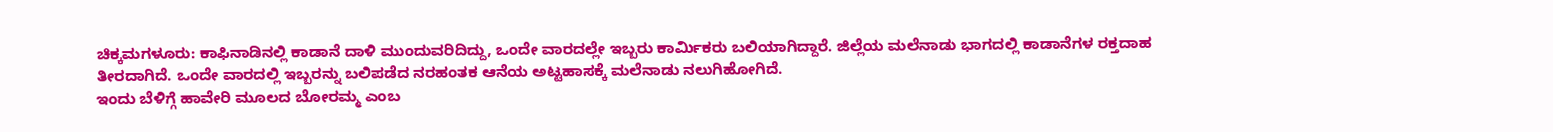ಚಿಕ್ಕಮಗಳೂರು: ಕಾಫಿನಾಡಿನಲ್ಲಿ ಕಾಡಾನೆ ದಾಳಿ ಮುಂದುವರಿದಿದ್ದು, ಒಂದೇ ವಾರದಲ್ಲೇ ಇಬ್ಬರು ಕಾರ್ಮಿಕರು ಬಲಿಯಾಗಿದ್ದಾರೆ. ಜಿಲ್ಲೆಯ ಮಲೆನಾಡು ಭಾಗದಲ್ಲಿ ಕಾಡಾನೆಗಳ ರಕ್ತದಾಹ ತೀರದಾಗಿದೆ. ಒಂದೇ ವಾರದಲ್ಲಿ ಇಬ್ಬರನ್ನು ಬಲಿಪಡೆದ ನರಹಂತಕ ಆನೆಯ ಅಟ್ಟಹಾಸಕ್ಕೆ ಮಲೆನಾಡು ನಲುಗಿಹೋಗಿದೆ.
ಇಂದು ಬೆಳಿಗ್ಗೆ ಹಾವೇರಿ ಮೂಲದ ಬೋರಮ್ಮ ಎಂಬ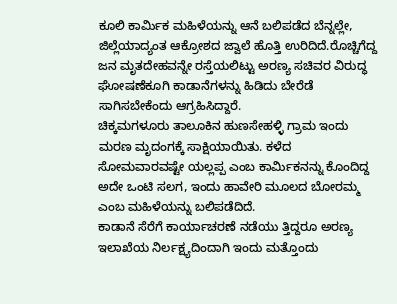ಕೂಲಿ ಕಾರ್ಮಿಕ ಮಹಿಳೆಯನ್ನು ಆನೆ ಬಲಿಪಡೆದ ಬೆನ್ನಲ್ಲೇ, ಜಿಲ್ಲೆಯಾದ್ಯಂತ ಆಕ್ರೋಶದ ಜ್ವಾಲೆ ಹೊತ್ತಿ ಉರಿದಿದೆ.ರೊಚ್ಚಿಗೆದ್ದ ಜನ ಮೃತದೇಹವನ್ನೇ ರಸ್ತೆಯಲಿಟ್ಟು ಅರಣ್ಯ ಸಚಿವರ ವಿರುದ್ಧ ಘೋಷಣೆಕೂಗಿ ಕಾಡಾನೆಗಳನ್ನು ಹಿಡಿದು ಬೇರೆಡೆ ಸಾಗಿಸಬೇಕೆಂದು ಆಗ್ರಹಿಸಿದ್ದಾರೆ.
ಚಿಕ್ಕಮಗಳೂರು ತಾಲೂಕಿನ ಹುಣಸೇಹಳ್ಳಿ ಗ್ರಾಮ ಇಂದು ಮರಣ ಮೃದಂಗಕ್ಕೆ ಸಾಕ್ಷಿಯಾಯಿತು. ಕಳೆದ ಸೋಮವಾರವಷ್ಟೇ ಯಲ್ಲಪ್ಪ ಎಂಬ ಕಾರ್ಮಿಕನನ್ನು ಕೊಂದಿದ್ದ ಅದೇ ಒಂಟಿ ಸಲಗ, ಇಂದು ಹಾವೇರಿ ಮೂಲದ ಬೋರಮ್ಮ ಎಂಬ ಮಹಿಳೆಯನ್ನು ಬಲಿಪಡೆದಿದೆ.
ಕಾಡಾನೆ ಸೆರೆಗೆ ಕಾರ್ಯಾಚರಣೆ ನಡೆಯು ತ್ತಿದ್ದರೂ ಅರಣ್ಯ ಇಲಾಖೆಯ ನಿರ್ಲಕ್ಷ್ಯದಿಂದಾಗಿ ಇಂದು ಮತ್ತೊಂದು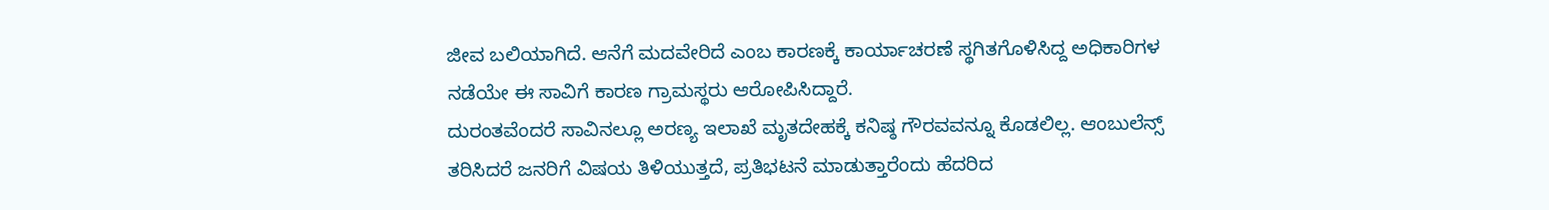ಜೀವ ಬಲಿಯಾಗಿದೆ. ಆನೆಗೆ ಮದವೇರಿದೆ ಎಂಬ ಕಾರಣಕ್ಕೆ ಕಾರ್ಯಾಚರಣೆ ಸ್ಥಗಿತಗೊಳಿಸಿದ್ದ ಅಧಿಕಾರಿಗಳ ನಡೆಯೇ ಈ ಸಾವಿಗೆ ಕಾರಣ ಗ್ರಾಮಸ್ಥರು ಆರೋಪಿಸಿದ್ದಾರೆ.
ದುರಂತವೆಂದರೆ ಸಾವಿನಲ್ಲೂ ಅರಣ್ಯ ಇಲಾಖೆ ಮೃತದೇಹಕ್ಕೆ ಕನಿಷ್ಠ ಗೌರವವನ್ನೂ ಕೊಡಲಿಲ್ಲ. ಆಂಬುಲೆನ್ಸ್ ತರಿಸಿದರೆ ಜನರಿಗೆ ವಿಷಯ ತಿಳಿಯುತ್ತದೆ, ಪ್ರತಿಭಟನೆ ಮಾಡುತ್ತಾರೆಂದು ಹೆದರಿದ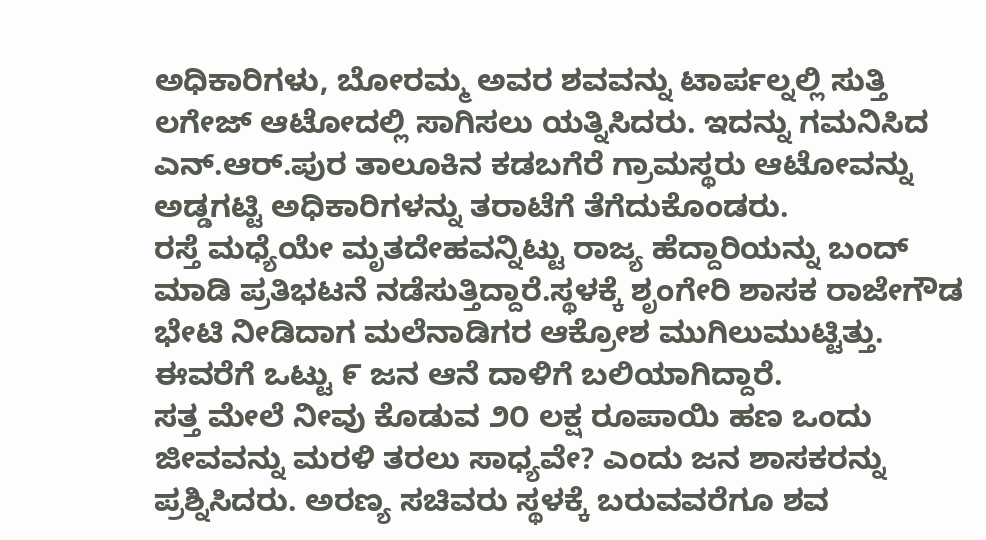ಅಧಿಕಾರಿಗಳು, ಬೋರಮ್ಮ ಅವರ ಶವವನ್ನು ಟಾರ್ಪಲ್ನಲ್ಲಿ ಸುತ್ತಿ ಲಗೇಜ್ ಆಟೋದಲ್ಲಿ ಸಾಗಿಸಲು ಯತ್ನಿಸಿದರು. ಇದನ್ನು ಗಮನಿಸಿದ ಎನ್.ಆರ್.ಪುರ ತಾಲೂಕಿನ ಕಡಬಗೆರೆ ಗ್ರಾಮಸ್ಥರು ಆಟೋವನ್ನು ಅಡ್ಡಗಟ್ಟಿ ಅಧಿಕಾರಿಗಳನ್ನು ತರಾಟೆಗೆ ತೆಗೆದುಕೊಂಡರು.
ರಸ್ತೆ ಮಧ್ಯೆಯೇ ಮೃತದೇಹವನ್ನಿಟ್ಟು ರಾಜ್ಯ ಹೆದ್ದಾರಿಯನ್ನು ಬಂದ್ ಮಾಡಿ ಪ್ರತಿಭಟನೆ ನಡೆಸುತ್ತಿದ್ದಾರೆ.ಸ್ಥಳಕ್ಕೆ ಶೃಂಗೇರಿ ಶಾಸಕ ರಾಜೇಗೌಡ ಭೇಟಿ ನೀಡಿದಾಗ ಮಲೆನಾಡಿಗರ ಆಕ್ರೋಶ ಮುಗಿಲುಮುಟ್ಟಿತ್ತು. ಈವರೆಗೆ ಒಟ್ಟು ೯ ಜನ ಆನೆ ದಾಳಿಗೆ ಬಲಿಯಾಗಿದ್ದಾರೆ.
ಸತ್ತ ಮೇಲೆ ನೀವು ಕೊಡುವ ೨೦ ಲಕ್ಷ ರೂಪಾಯಿ ಹಣ ಒಂದು ಜೀವವನ್ನು ಮರಳಿ ತರಲು ಸಾಧ್ಯವೇ? ಎಂದು ಜನ ಶಾಸಕರನ್ನು ಪ್ರಶ್ನಿಸಿದರು. ಅರಣ್ಯ ಸಚಿವರು ಸ್ಥಳಕ್ಕೆ ಬರುವವರೆಗೂ ಶವ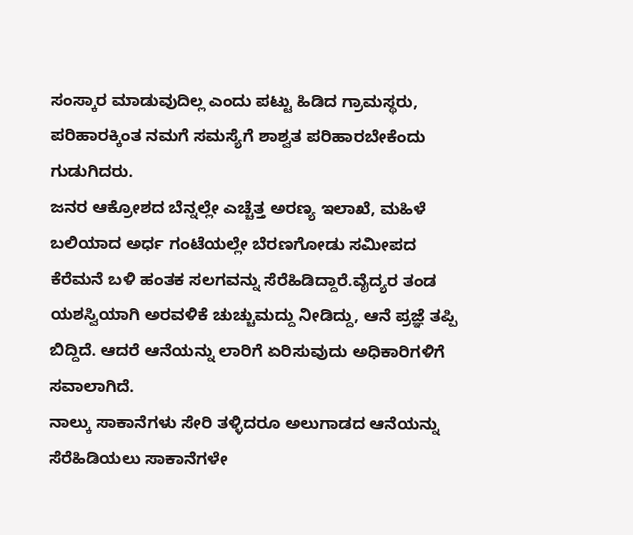ಸಂಸ್ಕಾರ ಮಾಡುವುದಿಲ್ಲ ಎಂದು ಪಟ್ಟು ಹಿಡಿದ ಗ್ರಾಮಸ್ಥರು, ಪರಿಹಾರಕ್ಕಿಂತ ನಮಗೆ ಸಮಸ್ಯೆಗೆ ಶಾಶ್ವತ ಪರಿಹಾರಬೇಕೆಂದು ಗುಡುಗಿದರು.
ಜನರ ಆಕ್ರೋಶದ ಬೆನ್ನಲ್ಲೇ ಎಚ್ಚೆತ್ತ ಅರಣ್ಯ ಇಲಾಖೆ, ಮಹಿಳೆ ಬಲಿಯಾದ ಅರ್ಧ ಗಂಟೆಯಲ್ಲೇ ಬೆರಣಗೋಡು ಸಮೀಪದ ಕೆರೆಮನೆ ಬಳಿ ಹಂತಕ ಸಲಗವನ್ನು ಸೆರೆಹಿಡಿದ್ದಾರೆ.ವೈದ್ಯರ ತಂಡ ಯಶಸ್ವಿಯಾಗಿ ಅರವಳಿಕೆ ಚುಚ್ಚುಮದ್ದು ನೀಡಿದ್ದು, ಆನೆ ಪ್ರಜ್ಞೆ ತಪ್ಪಿ ಬಿದ್ದಿದೆ. ಆದರೆ ಆನೆಯನ್ನು ಲಾರಿಗೆ ಏರಿಸುವುದು ಅಧಿಕಾರಿಗಳಿಗೆ ಸವಾಲಾಗಿದೆ.
ನಾಲ್ಕು ಸಾಕಾನೆಗಳು ಸೇರಿ ತಳ್ಳಿದರೂ ಅಲುಗಾಡದ ಆನೆಯನ್ನು ಸೆರೆಹಿಡಿಯಲು ಸಾಕಾನೆಗಳೇ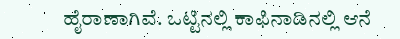ಹೈರಾಣಾಗಿವೆ. ಒಟ್ಟಿನಲ್ಲಿ ಕಾಫಿನಾಡಿನಲ್ಲಿ ಆನೆ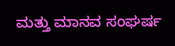ಮತ್ತು ಮಾನವ ಸಂಘರ್ಷ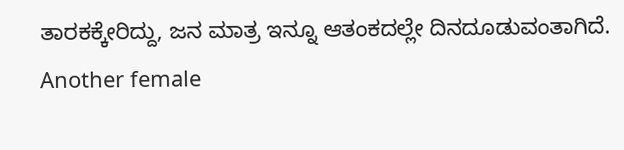ತಾರಕಕ್ಕೇರಿದ್ದು, ಜನ ಮಾತ್ರ ಇನ್ನೂ ಆತಂಕದಲ್ಲೇ ದಿನದೂಡುವಂತಾಗಿದೆ.
Another female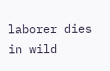laborer dies in wild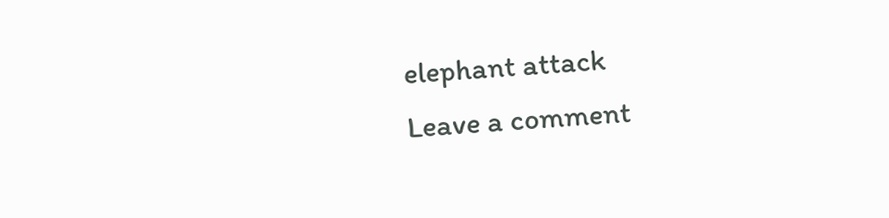elephant attack
Leave a comment